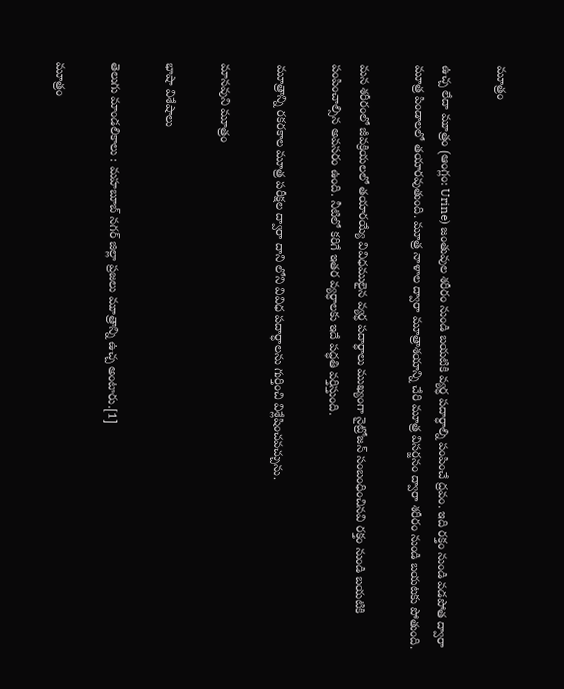మూత్రం

ఉచ్చ లేదా మూత్రం (ఆంగ్లం: Urine) జంతువుల శరీరం నుండి బయటికి వ్యర్ధ పదార్ధాల్ని పంపించే ద్రవం. ఇది రక్తం నుండి వడపోత ద్వారా మూత్ర పిండాలలో తయారవుతుంది. మూత్ర నాళాల ద్వారా మూత్రాశయాన్ని చేరి మూత్ర విసర్జనం ద్వారా శరీరం నుండి బయటకు పోతుంది.

మన శరీరంలో జీవక్రియలలో తయారయ్యే వివిధములైన వ్యర్ధ పదార్ధాలు ముఖ్యంగా నైట్రోజన్ సంబంధించినవి రక్తం నుండి బయటికి పంపించాల్సిన అవసరం ఉంది. నీటిలో కరిగే ఇతర వ్యర్ధాలకు ఇదే పద్ధతి వర్తిస్తుంది.

మూత్రాన్ని రకరకాల మూత్ర పరీక్షల ద్వారా దాని లోని వివిధ పదార్ధాలను గుర్తించి విశ్లేషించవచ్చును.

మానవుని మూత్రం

భాషా విశేషాలు

తెలుగు మాండలికాలు : మహబూబ్ నగర్ జిల్లా ప్రజలు మూత్రాన్ని ఉచ్చ అంటారు.[1]

మూత్రం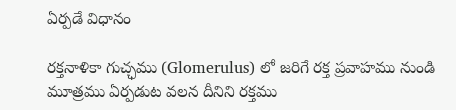ఏర్పడే విధానం

రక్తనాళికా గుచ్ఛము (Glomerulus) లో జరిగే రక్త ప్రవాహము నుండి మూత్రము ఏర్పడుట వలన దీనిని రక్తము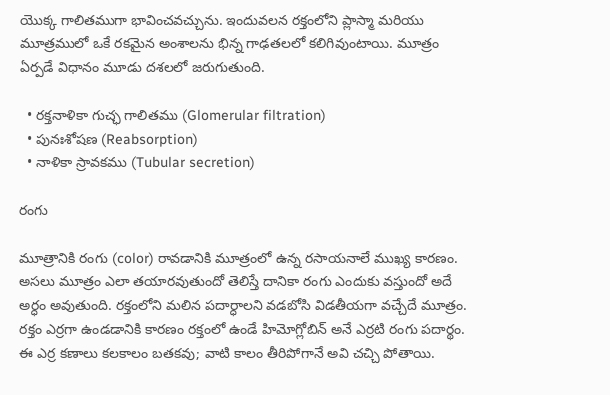యొక్క గాలితముగా భావించవచ్చును. ఇందువలన రక్తంలోని ప్లాస్మా మరియు మూత్రములో ఒకే రకమైన అంశాలను భిన్న గాఢతలలో కలిగివుంటాయి. మూత్రం ఏర్పడే విధానం మూడు దశలలో జరుగుతుంది.

  • రక్తనాళికా గుచ్ఛ గాలితము (Glomerular filtration)
  • పునఃశోషణ (Reabsorption)
  • నాళికా స్రావకము (Tubular secretion)

రంగు

మూత్రానికి రంగు (color) రావడానికి మూత్రంలో ఉన్న రసాయనాలే ముఖ్య కారణం. అసలు మూత్రం ఎలా తయారవుతుందో తెలిస్తే దానికా రంగు ఎందుకు వస్తుందో అదే అర్ధం అవుతుంది. రక్తంలోని మలిన పదార్ధాలని వడబోసి విడతీయగా వచ్చేదే మూత్రం. రక్తం ఎర్రగా ఉండడానికి కారణం రక్తంలో ఉండే హిమోగ్లోబిన్‌ అనే ఎర్రటి రంగు పదార్థం. ఈ ఎర్ర కణాలు కలకాలం బతకవు; వాటి కాలం తీరిపోగానే అవి చచ్చి పోతాయి.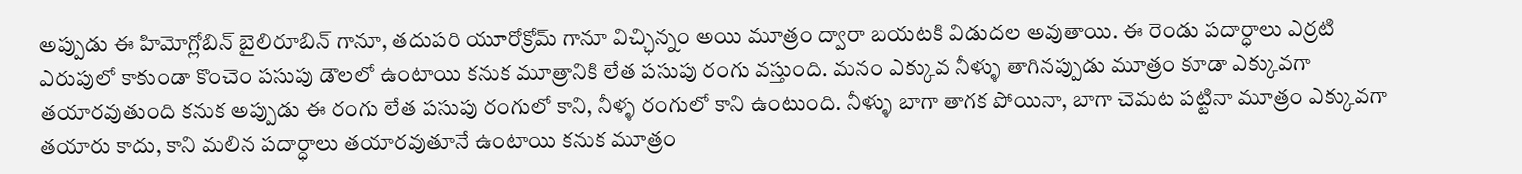అప్పుడు ఈ హిమోగ్లోబిన్‌ బైలిరూబిన్‌ గానూ, తదుపరి యూరోక్రోమ్‌ గానూ విచ్ఛిన్నం అయి మూత్రం ద్వారా బయటకి విడుదల అవుతాయి. ఈ రెండు పదార్ధాలు ఎర్రటి ఎరుపులో కాకుండా కొంచెం పసుపు డౌలలో ఉంటాయి కనుక మూత్రానికి లేత పసుపు రంగు వస్తుంది. మనం ఎక్కువ నీళ్ళు తాగినప్పుడు మూత్రం కూడా ఎక్కువగా తయారవుతుంది కనుక అప్పుడు ఈ రంగు లేత పసుపు రంగులో కాని, నీళ్ళ రంగులో కాని ఉంటుంది. నీళ్ళు బాగా తాగక పోయినా, బాగా చెమట పట్టినా మూత్రం ఎక్కువగా తయారు కాదు, కాని మలిన పదార్ధాలు తయారవుతూనే ఉంటాయి కనుక మూత్రం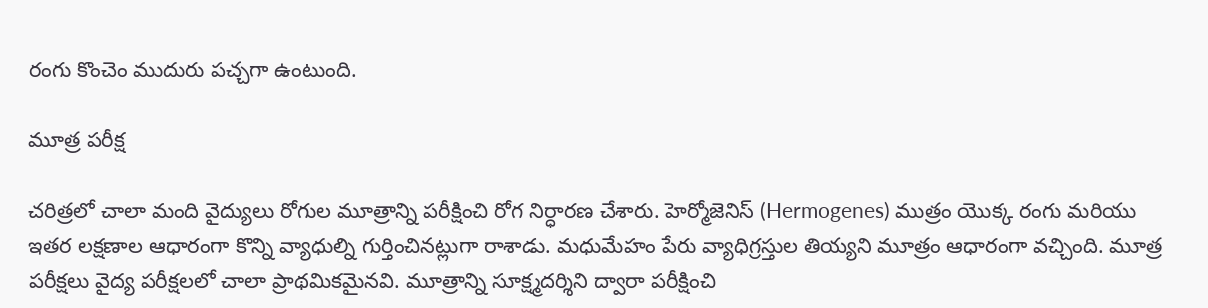రంగు కొంచెం ముదురు పచ్చగా ఉంటుంది.

మూత్ర పరీక్ష

చరిత్రలో చాలా మంది వైద్యులు రోగుల మూత్రాన్ని పరీక్షించి రోగ నిర్ధారణ చేశారు. హెర్మోజెనిస్ (Hermogenes) ముత్రం యొక్క రంగు మరియు ఇతర లక్షణాల ఆధారంగా కొన్ని వ్యాధుల్ని గుర్తించినట్లుగా రాశాడు. మధుమేహం పేరు వ్యాధిగ్రస్తుల తియ్యని మూత్రం ఆధారంగా వచ్చింది. మూత్ర పరీక్షలు వైద్య పరీక్షలలో చాలా ప్రాథమికమైనవి. మూత్రాన్ని సూక్ష్మదర్శిని ద్వారా పరీక్షించి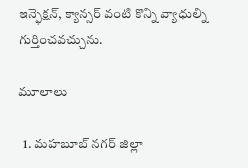ఇన్ఫెక్షన్, క్యాన్సర్ వంటి కొన్ని వ్యాధుల్ని గుర్తించవచ్చును.

మూలాలు

  1. మహబూబ్ నగర్ జిల్లా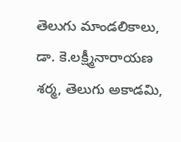తెలుగు మాండలికాలు, డా. కె.లక్ష్మీనారాయణ శర్మ, తెలుగు అకాడమి,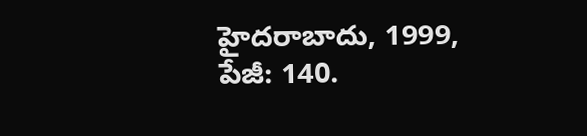హైదరాబాదు, 1999, పేజీ: 140.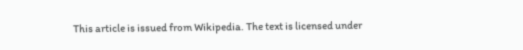This article is issued from Wikipedia. The text is licensed under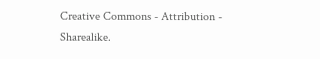Creative Commons - Attribution - Sharealike.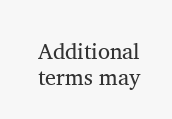Additional terms may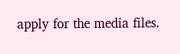apply for the media files.